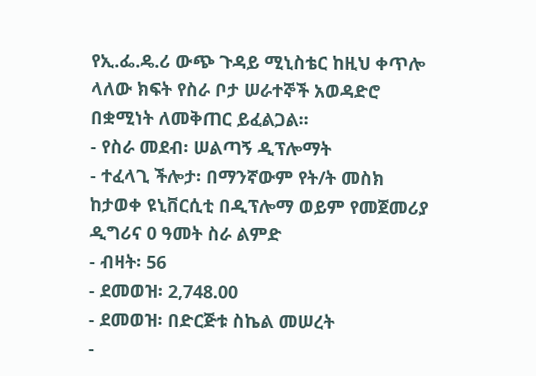የኢ.ፌ.ዴ.ሪ ውጭ ጉዳይ ሚኒስቴር ከዚህ ቀጥሎ ላለው ክፍት የስራ ቦታ ሠራተኞች አወዳድሮ በቋሚነት ለመቅጠር ይፈልጋል፡፡
- የስራ መደብ፡ ሠልጣኝ ዲፕሎማት
- ተፈላጊ ችሎታ፡ በማንኛውም የት/ት መስክ ከታወቀ ዩኒቨርሲቲ በዲፕሎማ ወይም የመጀመሪያ ዲግሪና 0 ዓመት ስራ ልምድ
- ብዛት፡ 56
- ደመወዝ፡ 2,748.00
- ደመወዝ፡ በድርጅቱ ስኬል መሠረት
-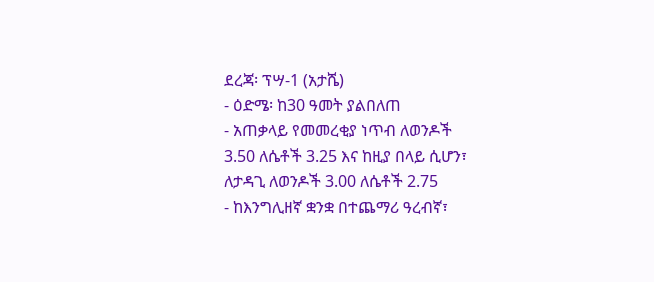ደረጃ፡ ፕሣ-1 (አታሼ)
- ዕድሜ፡ ከ30 ዓመት ያልበለጠ
- አጠቃላይ የመመረቂያ ነጥብ ለወንዶች 3.50 ለሴቶች 3.25 እና ከዚያ በላይ ሲሆን፣ ለታዳጊ ለወንዶች 3.00 ለሴቶች 2.75
- ከእንግሊዘኛ ቋንቋ በተጨማሪ ዓረብኛ፣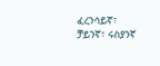ፈረንሳይኛ፣ ቻይንኛ፣ ሩስያንኛ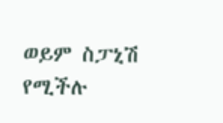ወይም ስፓኒሽ የሚችሉ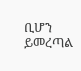ቢሆን ይመረጣል